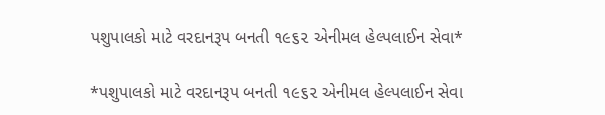પશુપાલકો માટે વરદાનરૂપ બનતી ૧૯૬૨ એનીમલ હેલ્પલાઈન સેવા*

*પશુપાલકો માટે વરદાનરૂપ બનતી ૧૯૬૨ એનીમલ હેલ્પલાઈન સેવા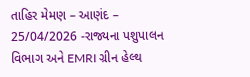તાહિર મેમણ – આણંદ – 25/04/2026 -રાજ્યના પશુપાલન વિભાગ અને EMRI ગ્રીન હેલ્થ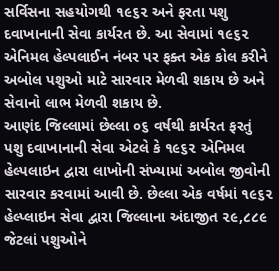સર્વિસના સહયોગથી ૧૯૬૨ અને ફરતા પશુ દવાખાનાની સેવા કાર્યરત છે. આ સેવામાં ૧૯૬૨ એનિમલ હેલ્પલાઈન નંબર પર ફક્ત એક કોલ કરીને અબોલ પશુઓ માટે સારવાર મેળવી શકાય છે અને સેવાનો લાભ મેળવી શકાય છે.
આણંદ જિલ્લામાં છેલ્લા ૦૬ વર્ષથી કાર્યરત ફરતું પશુ દવાખાનાની સેવા એટલે કે ૧૯૬૨ એનિમલ હેલ્પલાઇન દ્વારા લાખોની સંખ્યામાં અબોલ જીવોની સારવાર કરવામાં આવી છે. છેલ્લા એક વર્ષમાં ૧૯૬૨ હેલ્પ્લાઇન સેવા દ્વારા જિલ્લાના અંદાજીત ૨૯,૮૮૯ જેટલાં પશુઓને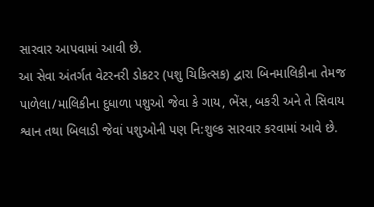સારવાર આપવામાં આવી છે.
આ સેવા અંતર્ગત વેટરનરી ડોકટર (પશુ ચિકિત્સક) દ્વારા બિનમાલિકીના તેમજ પાળેલા/માલિકીના દુધાળા પશુઓ જેવા કે ગાય, ભેંસ, બકરી અને તે સિવાય શ્વાન તથા બિલાડી જેવાં પશુઓની પણ નિ:શુલ્ક સારવાર કરવામાં આવે છે.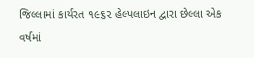જિલ્લામાં કાર્યરત ૧૯૬૨ હેલ્પલાઇન દ્વારા છેલ્લા એક વર્ષમાં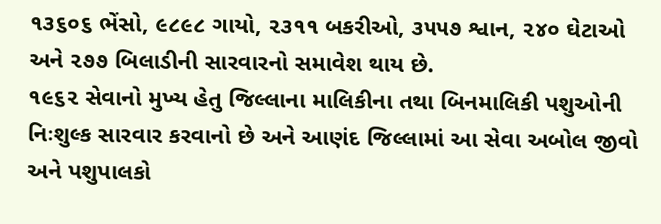૧૩૬૦૬ ભેંસો, ૯૮૯૮ ગાયો, ૨૩૧૧ બકરીઓ, ૩૫૫૭ શ્વાન, ૨૪૦ ઘેટાઓ અને ૨૭૭ બિલાડીની સારવારનો સમાવેશ થાય છે.
૧૯૬૨ સેવાનો મુખ્ય હેતુ જિલ્લાના માલિકીના તથા બિનમાલિકી પશુઓની નિઃશુલ્ક સારવાર કરવાનો છે અને આણંદ જિલ્લામાં આ સેવા અબોલ જીવો અને પશુપાલકો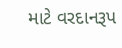માટે વરદાનરૂપ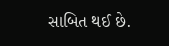સાબિત થઈ છે.